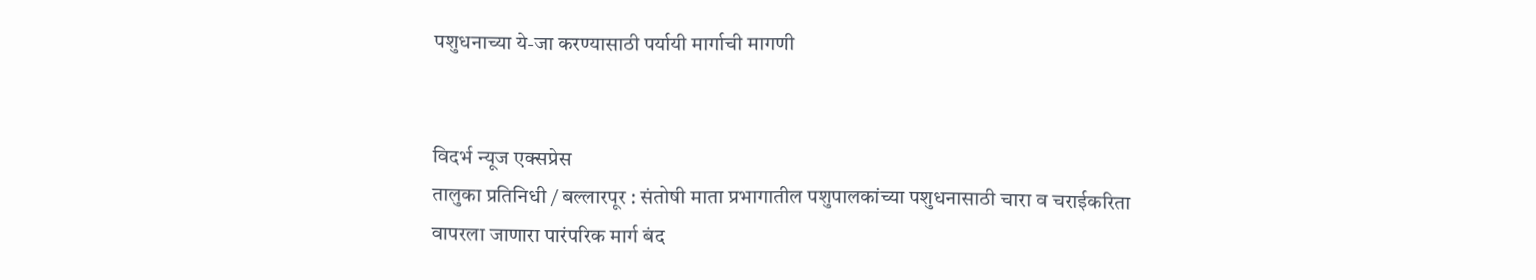पशुधनाच्या ये-जा करण्यासाठी पर्यायी मार्गाची मागणी


विदर्भ न्यूज एक्सप्रेस
तालुका प्रतिनिधी / बल्लारपूर : संतोषी माता प्रभागातील पशुपालकांच्या पशुधनासाठी चारा व चराईकरिता वापरला जाणारा पारंपरिक मार्ग बंद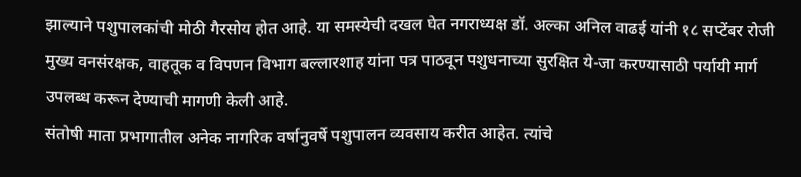झाल्याने पशुपालकांची मोठी गैरसोय होत आहे. या समस्येची दखल घेत नगराध्यक्ष डॉ. अल्का अनिल वाढई यांनी १८ सप्टेंबर रोजी मुख्य वनसंरक्षक, वाहतूक व विपणन विभाग बल्लारशाह यांना पत्र पाठवून पशुधनाच्या सुरक्षित ये-जा करण्यासाठी पर्यायी मार्ग उपलब्ध करून देण्याची मागणी केली आहे.
संतोषी माता प्रभागातील अनेक नागरिक वर्षानुवर्षे पशुपालन व्यवसाय करीत आहेत. त्यांचे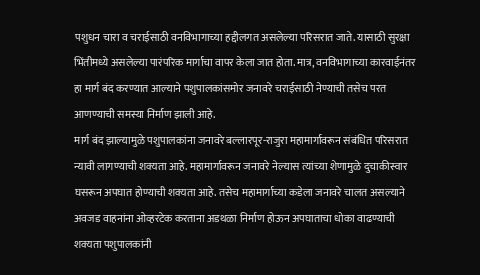पशुधन चारा व चराईसाठी वनविभागाच्या हद्दीलगत असलेल्या परिसरात जाते. यासाठी सुरक्षा भिंतीमध्ये असलेल्या पारंपरिक मार्गाचा वापर केला जात होता. मात्र, वनविभागाच्या कारवाईनंतर हा मार्ग बंद करण्यात आल्याने पशुपालकांसमोर जनावरे चराईसाठी नेण्याची तसेच परत आणण्याची समस्या निर्माण झाली आहे.
मार्ग बंद झाल्यामुळे पशुपालकांना जनावरे बल्लारपूर-राजुरा महामार्गावरून संबंधित परिसरात न्यावी लागण्याची शक्यता आहे. महामार्गावरून जनावरे नेल्यास त्यांच्या शेणामुळे दुचाकीस्वार घसरून अपघात होण्याची शक्यता आहे. तसेच महामार्गाच्या कडेला जनावरे चालत असल्याने अवजड वाहनांना ओव्हरटेक करताना अडथळा निर्माण होऊन अपघाताचा धोका वाढण्याची शक्यता पशुपालकांनी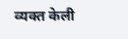व्यक्त केली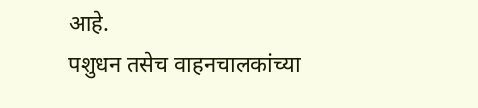आहे.
पशुधन तसेच वाहनचालकांच्या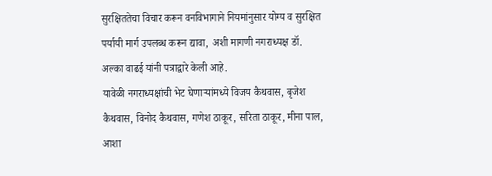सुरक्षिततेचा विचार करून वनविभागाने नियमांनुसार योग्य व सुरक्षित पर्यायी मार्ग उपलब्ध करून द्यावा, अशी मागणी नगराध्यक्ष डॉ. अल्का वाढई यांनी पत्राद्वारे केली आहे.
यावेळी नगराध्यक्षांची भेट घेणाऱ्यांमध्ये विजय कैथवास, बृजेश कैथवास, विनोद कैथवास, गणेश ठाकूर, सरिता ठाकूर, मीना पाल, आशा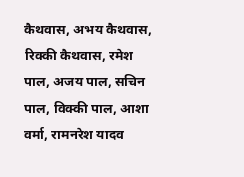कैथवास, अभय कैथवास, रिक्की कैथवास, रमेश पाल, अजय पाल, सचिन पाल, विक्की पाल, आशा वर्मा, रामनरेश यादव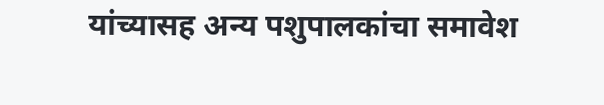यांच्यासह अन्य पशुपालकांचा समावेश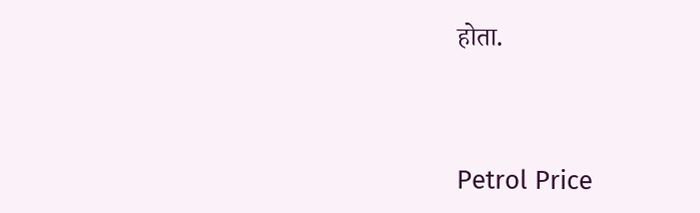होता.




Petrol Price